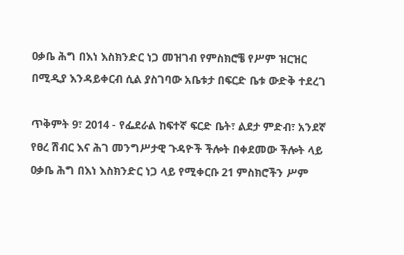ዐቃቤ ሕግ በእነ እስክንድር ነጋ መዝገብ የምስክሮቼ የሥም ዝርዝር በሚዲያ እንዳይቀርብ ሲል ያስገባው አቤቱታ በፍርድ ቤቱ ውድቅ ተደረገ

ጥቅምት 9፣ 2014 - የፌደራል ከፍተኛ ፍርድ ቤት፣ ልደታ ምድብ፣ አንደኛ የፀረ ሽብር እና ሕገ መንግሥታዊ ጉዳዮች ችሎት በቀደመው ችሎት ላይ ዐቃቤ ሕግ በእነ እስክንድር ነጋ ላይ የሚቀርቡ 21 ምስክሮችን ሥም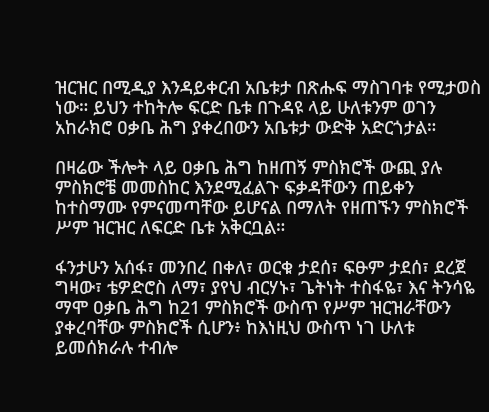ዝርዝር በሚዲያ እንዳይቀርብ አቤቱታ በጽሑፍ ማስገባቱ የሚታወስ ነው። ይህን ተከትሎ ፍርድ ቤቱ በጉዳዩ ላይ ሁለቱንም ወገን አከራክሮ ዐቃቤ ሕግ ያቀረበውን አቤቱታ ውድቅ አድርጎታል።

በዛሬው ችሎት ላይ ዐቃቤ ሕግ ከዘጠኝ ምስክሮች ውጪ ያሉ ምስክሮቼ መመስከር እንደሚፈልጉ ፍቃዳቸውን ጠይቀን ከተስማሙ የምናመጣቸው ይሆናል በማለት የዘጠኙን ምስክሮች ሥም ዝርዝር ለፍርድ ቤቱ አቅርቧል።

ፋንታሁን አሰፋ፣ መንበረ በቀለ፣ ወርቁ ታደሰ፣ ፍፁም ታደሰ፣ ደረጀ ግዛው፣ ቴዎድሮስ ለማ፣ ያየህ ብርሃኑ፣ ጌትነት ተስፋዬ፣ እና ትንሳዬ ማሞ ዐቃቤ ሕግ ከ21 ምስክሮች ውስጥ የሥም ዝርዝራቸውን ያቀረባቸው ምስክሮች ሲሆን፥ ከእነዚህ ውስጥ ነገ ሁለቱ ይመሰክራሉ ተብሎ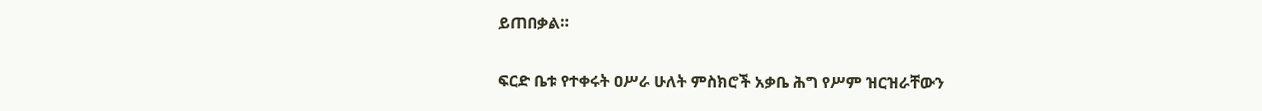ይጠበቃል።

ፍርድ ቤቱ የተቀሩት ዐሥራ ሁለት ምስክሮች አቃቤ ሕግ የሥም ዝርዝራቸውን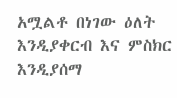አሟልቶ በነገው ዕለት እንዲያቀርብ እና ምስክር እንዲያሰማ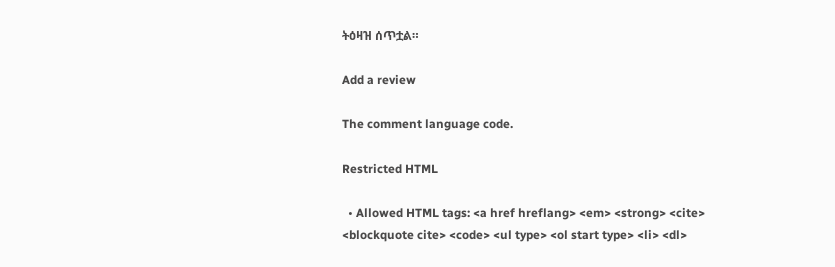ትዕዛዝ ሰጥቷል።

Add a review

The comment language code.

Restricted HTML

  • Allowed HTML tags: <a href hreflang> <em> <strong> <cite> <blockquote cite> <code> <ul type> <ol start type> <li> <dl>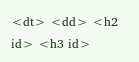<dt> <dd> <h2 id> <h3 id>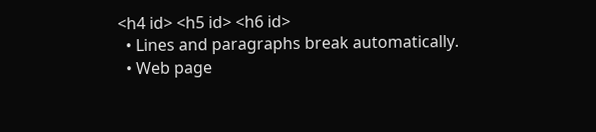<h4 id> <h5 id> <h6 id>
  • Lines and paragraphs break automatically.
  • Web page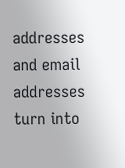addresses and email addresses turn into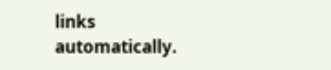links automatically.